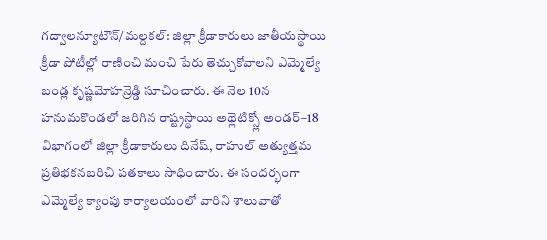గద్వాలన్యూటౌన్/మల్దకల్: జిల్లా క్రీడాకారులు జాతీయస్థాయి క్రీడా పోటీల్లో రాణించి మంచి పేరు తెచ్చుకోవాలని ఎమ్మెల్యే బండ్ల కృష్ణమోహన్రెడ్డి సూచించారు. ఈ నెల 10న హనుమకొండలో జరిగిన రాష్ట్రస్థాయి అథ్లెటిక్స్లో అండర్–18 విభాగంలో జిల్లా క్రీడాకారులు దినేష్, రాహుల్ అత్యుత్తమ ప్రతిభకనబరిచి పతకాలు సాధించారు. ఈ సందర్భంగా ఎమ్మెల్యే క్యాంపు కార్యాలయంలో వారిని శాలువాతో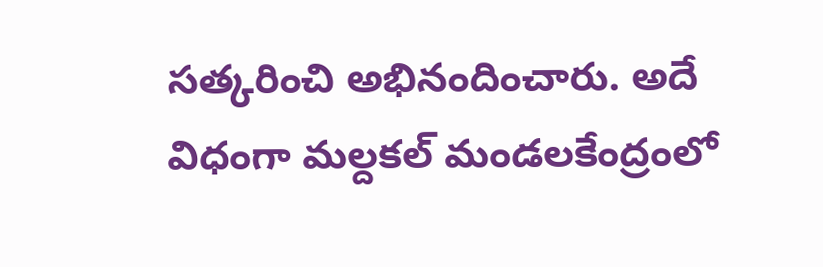సత్కరించి అభినందించారు. అదే విధంగా మల్దకల్ మండలకేంద్రంలో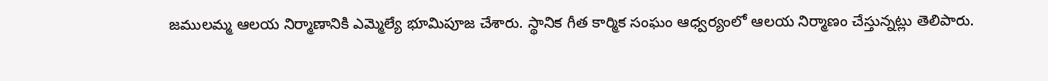జములమ్మ ఆలయ నిర్మాణానికి ఎమ్మెల్యే భూమిపూజ చేశారు. స్థానిక గీత కార్మిక సంఘం ఆధ్వర్యంలో ఆలయ నిర్మాణం చేస్తున్నట్లు తెలిపారు.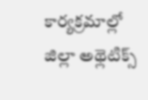కార్యక్రమాల్లో జిల్లా అథ్లెటిక్స్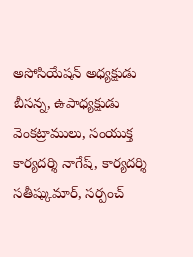అసోసియేషన్ అధ్యక్షుడు బీసన్న, ఉపాధ్యక్షుడు వెంకట్రాములు, సంయుక్త కార్యదర్శి నాగేష్, కార్యదర్శి సతీష్కుమార్, సర్పంచ్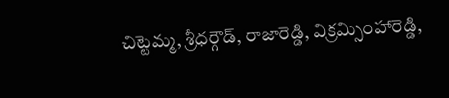చిట్టెమ్మ, శ్రీధర్గౌడ్, రాజారెడ్డి, విక్రమ్సింహారెడ్డి,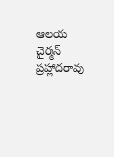ఆలయ చైర్మన్ ప్రహ్లాదరావు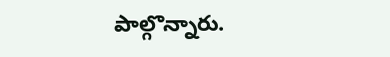పాల్గొన్నారు.